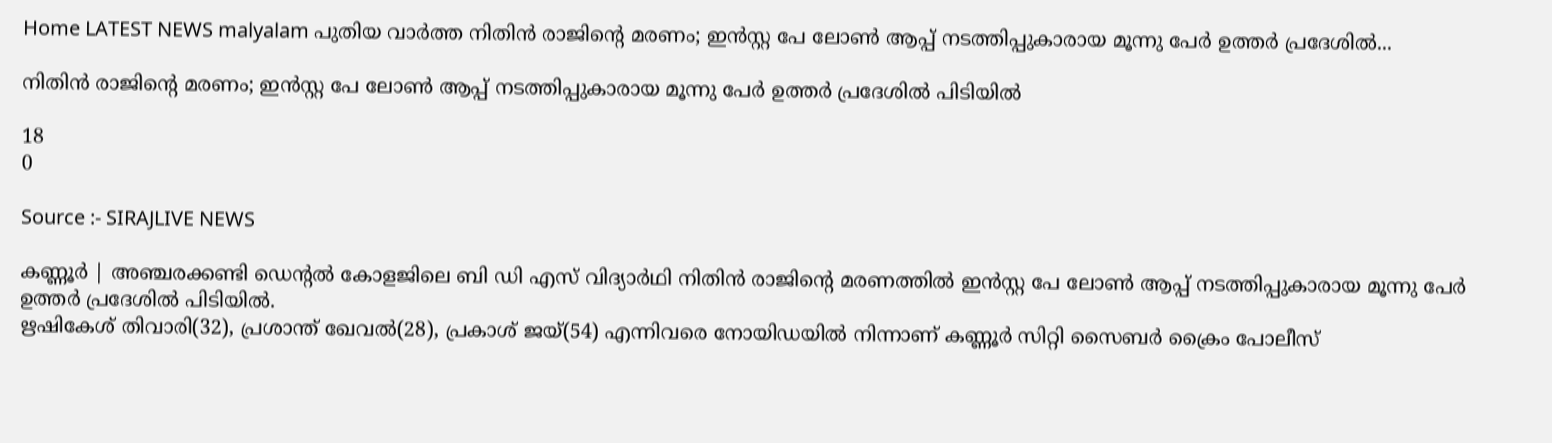Home LATEST NEWS malyalam പുതിയ വാർത്ത നിതിന്‍ രാജിന്റെ മരണം; ഇന്‍സ്റ്റ പേ ലോണ്‍ ആപ്പ് നടത്തിപ്പുകാരായ മൂന്നു പേര്‍ ഉത്തര്‍ പ്രദേശില്‍...

നിതിന്‍ രാജിന്റെ മരണം; ഇന്‍സ്റ്റ പേ ലോണ്‍ ആപ്പ് നടത്തിപ്പുകാരായ മൂന്നു പേര്‍ ഉത്തര്‍ പ്രദേശില്‍ പിടിയില്‍

18
0

Source :- SIRAJLIVE NEWS

കണ്ണൂര്‍ | അഞ്ചരക്കണ്ടി ഡെന്റല്‍ കോളജിലെ ബി ഡി എസ് വിദ്യാര്‍ഥി നിതിന്‍ രാജിന്റെ മരണത്തില്‍ ഇന്‍സ്റ്റ പേ ലോണ്‍ ആപ്പ് നടത്തിപ്പുകാരായ മൂന്നു പേര്‍ ഉത്തര്‍ പ്രദേശില്‍ പിടിയില്‍.
ഋഷികേശ് തിവാരി(32), പ്രശാന്ത് ഖേവല്‍(28), പ്രകാശ് ജയ്(54) എന്നിവരെ നോയിഡയില്‍ നിന്നാണ് കണ്ണൂര്‍ സിറ്റി സൈബര്‍ ക്രൈം പോലീസ്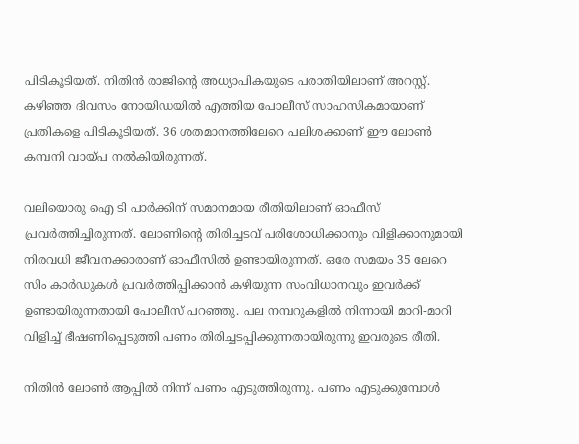പിടികൂടിയത്. നിതിന്‍ രാജിന്റെ അധ്യാപികയുടെ പരാതിയിലാണ് അറസ്റ്റ്. കഴിഞ്ഞ ദിവസം നോയിഡയില്‍ എത്തിയ പോലീസ് സാഹസികമായാണ് പ്രതികളെ പിടികൂടിയത്. 36 ശതമാനത്തിലേറെ പലിശക്കാണ് ഈ ലോണ്‍ കമ്പനി വായ്പ നല്‍കിയിരുന്നത്.

വലിയൊരു ഐ ടി പാര്‍ക്കിന് സമാനമായ രീതിയിലാണ് ഓഫീസ് പ്രവര്‍ത്തിച്ചിരുന്നത്. ലോണിന്റെ തിരിച്ചടവ് പരിശോധിക്കാനും വിളിക്കാനുമായി നിരവധി ജീവനക്കാരാണ് ഓഫീസില്‍ ഉണ്ടായിരുന്നത്. ഒരേ സമയം 35 ലേറെ സിം കാര്‍ഡുകള്‍ പ്രവര്‍ത്തിപ്പിക്കാന്‍ കഴിയുന്ന സംവിധാനവും ഇവര്‍ക്ക് ഉണ്ടായിരുന്നതായി പോലീസ് പറഞ്ഞു. പല നമ്പറുകളില്‍ നിന്നായി മാറി-മാറി വിളിച്ച് ഭീഷണിപ്പെടുത്തി പണം തിരിച്ചടപ്പിക്കുന്നതായിരുന്നു ഇവരുടെ രീതി.

നിതിന്‍ ലോണ്‍ ആപ്പില്‍ നിന്ന് പണം എടുത്തിരുന്നു. പണം എടുക്കുമ്പോള്‍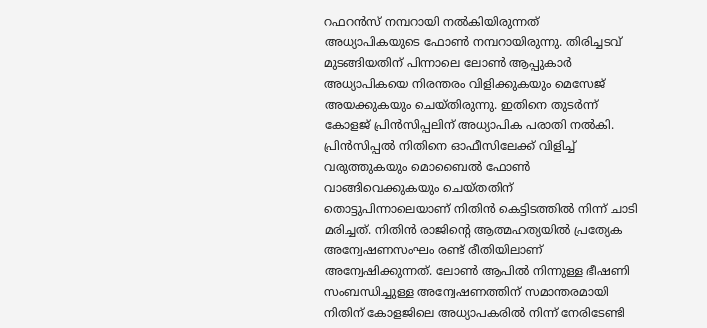റഫറന്‍സ് നമ്പറായി നല്‍കിയിരുന്നത് അധ്യാപികയുടെ ഫോണ്‍ നമ്പറായിരുന്നു. തിരിച്ചടവ് മുടങ്ങിയതിന് പിന്നാലെ ലോണ്‍ ആപ്പുകാര്‍ അധ്യാപികയെ നിരന്തരം വിളിക്കുകയും മെസേജ് അയക്കുകയും ചെയ്തിരുന്നു. ഇതിനെ തുടര്‍ന്ന് കോളജ് പ്രിന്‍സിപ്പലിന് അധ്യാപിക പരാതി നല്‍കി. പ്രിന്‍സിപ്പല്‍ നിതിനെ ഓഫീസിലേക്ക് വിളിച്ച് വരുത്തുകയും മൊബൈല്‍ ഫോണ്‍ വാങ്ങിവെക്കുകയും ചെയ്തതിന് തൊട്ടുപിന്നാലെയാണ് നിതിന്‍ കെട്ടിടത്തില്‍ നിന്ന് ചാടി മരിച്ചത്. നിതിന്‍ രാജിന്റെ ആത്മഹത്യയില്‍ പ്രത്യേക അന്വേഷണസംഘം രണ്ട് രീതിയിലാണ് അന്വേഷിക്കുന്നത്. ലോണ്‍ ആപില്‍ നിന്നുള്ള ഭീഷണി സംബന്ധിച്ചുള്ള അന്വേഷണത്തിന് സമാന്തരമായി നിതിന് കോളജിലെ അധ്യാപകരില്‍ നിന്ന് നേരിടേണ്ടി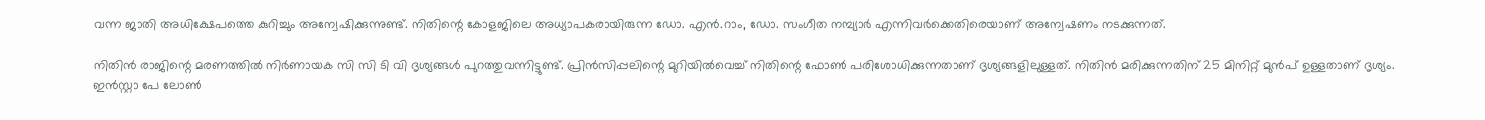വന്ന ജാതി അധിക്ഷേപത്തെ കുറിച്ചും അന്വേഷിക്കുന്നുണ്ട്. നിതിന്റെ കോളജിലെ അധ്യാപകരായിരുന്ന ഡോ. എന്‍.റാം, ഡോ. സംഗീത നമ്പ്യാര്‍ എന്നിവര്‍ക്കെതിരെയാണ് അന്വേഷണം നടക്കുന്നത്.

നിതിന്‍ രാജിന്റെ മരണത്തില്‍ നിര്‍ണായക സി സി ടി വി ദൃശ്യങ്ങള്‍ പുറത്തുവന്നിട്ടുണ്ട്. പ്രിന്‍സിപ്പലിന്റെ മുറിയില്‍വെച്ച് നിതിന്റെ ഫോണ്‍ പരിശോധിക്കുന്നതാണ് ദൃശ്യങ്ങളിലുള്ളത്. നിതിന്‍ മരിക്കുന്നതിന് 25 മിനിറ്റ് മുന്‍പ് ഉള്ളതാണ് ദൃശ്യം. ഇന്‍സ്റ്റാ പേ ലോണ്‍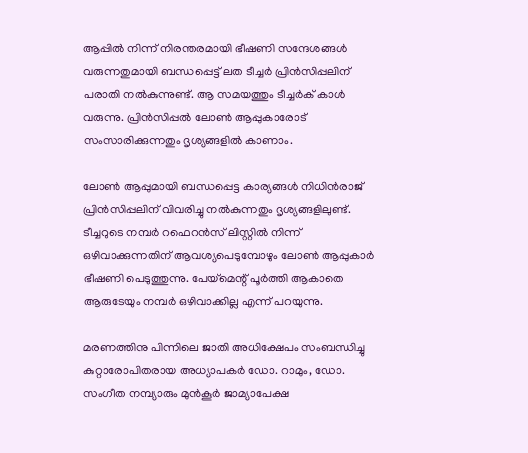ആപ്പില്‍ നിന്ന് നിരന്തരമായി ഭീഷണി സന്ദേശങ്ങള്‍ വരുന്നതുമായി ബന്ധപ്പെട്ട് ലത ടീച്ചര്‍ പ്രിന്‍സിപ്പലിന് പരാതി നല്‍കുന്നുണ്ട്. ആ സമയത്തും ടീച്ചര്‍ക് കാള്‍ വരുന്നു. പ്രിന്‍സിപ്പല്‍ ലോണ്‍ ആപ്പുകാരോട് സംസാരിക്കുന്നതും ദൃശ്യങ്ങളില്‍ കാണാം.

ലോണ്‍ ആപ്പുമായി ബന്ധപ്പെട്ട കാര്യങ്ങള്‍ നിധിന്‍രാജ് പ്രിന്‍സിപ്പലിന് വിവരിച്ചു നല്‍കുന്നതും ദൃശ്യങ്ങളിലുണ്ട്. ടീച്ചറുടെ നമ്പര്‍ റഫെറന്‍സ് ലിസ്റ്റില്‍ നിന്ന് ഒഴിവാക്കുന്നതിന് ആവശ്യപെടുമ്പോഴും ലോണ്‍ ആപ്പുകാര്‍ ഭീഷണി പെടുത്തുന്നു. പേയ്മെന്റ് പൂര്‍ത്തി ആകാതെ ആരുടേയും നമ്പര്‍ ഒഴിവാക്കില്ല എന്ന് പറയുന്നു.

മരണത്തിനു പിന്നിലെ ജാതി അധിക്ഷേപം സംബന്ധിച്ചു കുറ്റാരോപിതരായ അധ്യാപകര്‍ ഡോ. റാമും, ഡോ. സംഗീത നമ്പ്യാരും മുന്‍കൂര്‍ ജാമ്യാപേക്ഷ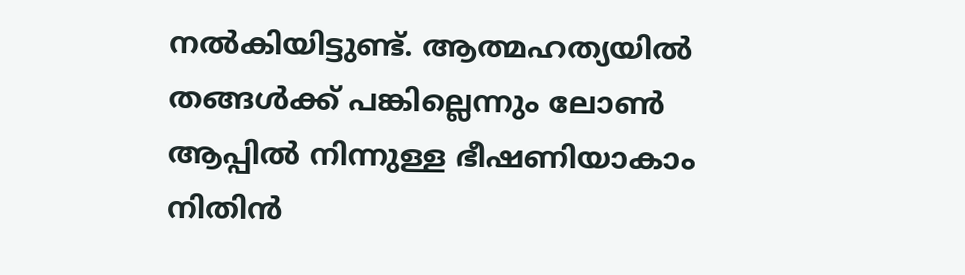നല്‍കിയിട്ടുണ്ട്. ആത്മഹത്യയില്‍ തങ്ങള്‍ക്ക് പങ്കില്ലെന്നും ലോണ്‍ ആപ്പില്‍ നിന്നുള്ള ഭീഷണിയാകാം നിതിന്‍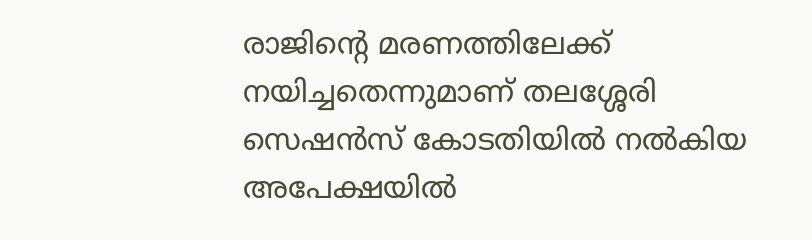രാജിന്റെ മരണത്തിലേക്ക് നയിച്ചതെന്നുമാണ് തലശ്ശേരി സെഷന്‍സ് കോടതിയില്‍ നല്‍കിയ അപേക്ഷയില്‍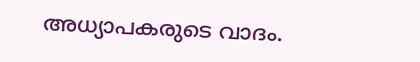അധ്യാപകരുടെ വാദം.